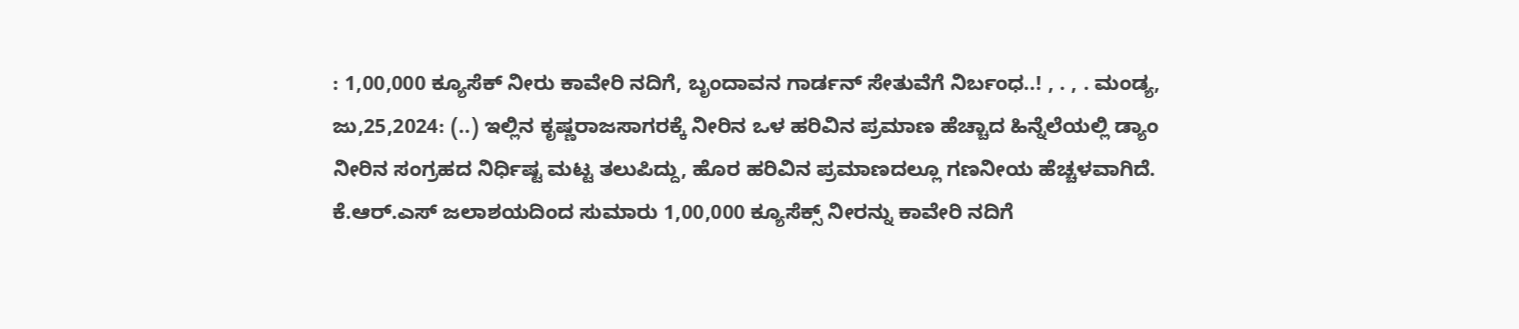: 1,00,000 ಕ್ಯೂಸೆಕ್ ನೀರು ಕಾವೇರಿ ನದಿಗೆ, ಬೃಂದಾವನ ಗಾರ್ಡನ್‌ ಸೇತುವೆಗೆ ನಿರ್ಬಂಧ..! , . , . ಮಂಡ್ಯ, ಜು,25,2024: (..) ಇಲ್ಲಿನ ಕೃಷ್ಣರಾಜಸಾಗರಕ್ಕೆ ನೀರಿನ ಒಳ ಹರಿವಿನ ಪ್ರಮಾಣ ಹೆಚ್ಚಾದ ಹಿನ್ನೆಲೆಯಲ್ಲಿ ಡ್ಯಾಂ ನೀರಿನ ಸಂಗ್ರಹದ ನಿರ್ಧಿಷ್ಟ ಮಟ್ಟ ತಲುಪಿದ್ದು, ಹೊರ ಹರಿವಿನ ಪ್ರಮಾಣದಲ್ಲೂ ಗಣನೀಯ ಹೆಚ್ಚಳವಾಗಿದೆ. ಕೆ.ಆರ್.ಎಸ್ ಜಲಾಶಯದಿಂದ ಸುಮಾರು 1,00,000 ಕ್ಯೂಸೆಕ್ಸ್ ನೀರನ್ನು ಕಾವೇರಿ ನದಿಗೆ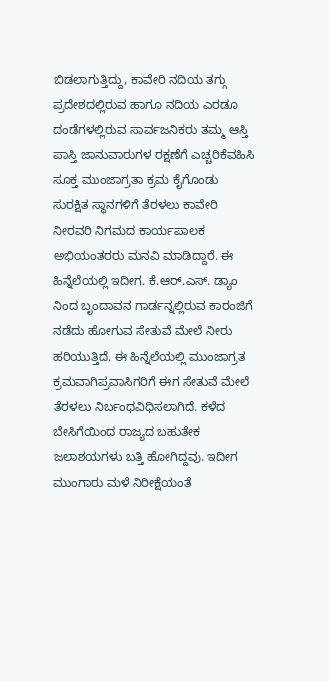ಬಿಡಲಾಗುತ್ತಿದ್ದು, ಕಾವೇರಿ ನದಿಯ ತಗ್ಗು ಪ್ರದೇಶದಲ್ಲಿರುವ ಹಾಗೂ ನದಿಯ ಎರಡೂ ದಂಡೆಗಳಲ್ಲಿರುವ ಸಾರ್ವಜನಿಕರು ತಮ್ಮ ಆಸ್ತಿ ಪಾಸ್ತಿ ಜಾನುವಾರುಗಳ ರಕ್ಷಣೆಗೆ ಎಚ್ಚರಿಕೆವಹಿಸಿ ಸೂಕ್ತ ಮುಂಜಾಗ್ರತಾ ಕ್ರಮ ಕೈಗೊಂಡು ಸುರಕ್ಷಿತ ಸ್ಥಾನಗಳಿಗೆ ತೆರಳಲು ಕಾವೇರಿ ನೀರವರಿ ನಿಗಮದ ಕಾರ್ಯಪಾಲಕ ಅಭಿಯಂತರರು ಮನವಿ ಮಾಡಿದ್ದಾರೆ. ಈ ಹಿನ್ನೆಲೆಯಲ್ಲಿ ಇದೀಗ. ಕೆ.ಆರ್.ಎಸ್. ಡ್ಯಾಂ ನಿಂದ ಬೃಂದಾವನ ಗಾರ್ಡನ್ನಲ್ಲಿರುವ ಕಾರಂಜಿಗೆ ನಡೆದು ಹೋಗುವ ಸೇತುವೆ ಮೇಲೆ ನೀರು ಹರಿಯುತ್ತಿದೆ. ಈ ಹಿನ್ನೆಲೆಯಲ್ಲಿ ಮುಂಜಾಗ್ರತ ಕ್ರಮವಾಗಿಪ್ರವಾಸಿಗರಿಗೆ ಈಗ ಸೇತುವೆ ಮೇಲೆ ತೆರಳಲು ನಿರ್ಬಂಧವಿಧಿಸಲಾಗಿದೆ. ಕಳೆದ ಬೇಸಿಗೆಯಿಂದ ರಾಜ್ಯದ ಬಹುತೇಕ ಜಲಾಶಯಗಳು ಬತ್ತಿ ಹೋಗಿದ್ದವು. ಇದೀಗ ಮುಂಗಾರು ಮಳೆ ನಿರೀಕ್ಷೆಯಂತೆ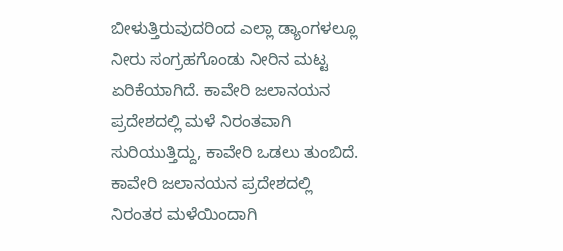ಬೀಳುತ್ತಿರುವುದರಿಂದ ಎಲ್ಲಾ ಡ್ಯಾಂಗಳಲ್ಲೂ ನೀರು ಸಂಗ್ರಹಗೊಂಡು ನೀರಿನ ಮಟ್ಟ ಏರಿಕೆಯಾಗಿದೆ. ಕಾವೇರಿ ಜಲಾನಯನ ಪ್ರದೇಶದಲ್ಲಿ ಮಳೆ ನಿರಂತವಾಗಿ ಸುರಿಯುತ್ತಿದ್ದು, ಕಾವೇರಿ ಒಡಲು ತುಂಬಿದೆ. ಕಾವೇರಿ ಜಲಾನಯನ ಪ್ರದೇಶದಲ್ಲಿ ನಿರಂತರ ಮಳೆಯಿಂದಾಗಿ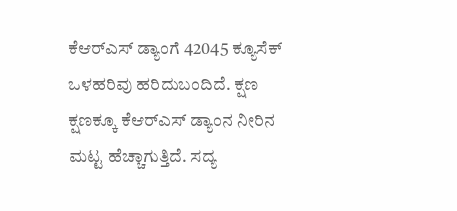ಕೆಆರ್‌ಎಸ್ ಡ್ಯಾಂಗೆ 42045 ಕ್ಯೂಸೆಕ್ ಒಳಹರಿವು ಹರಿದುಬಂದಿದೆ. ಕ್ಷಣ ಕ್ಷಣಕ್ಕೂ ಕೆಆರ್‌ಎಸ್ ಡ್ಯಾಂನ ನೀರಿನ ಮಟ್ಟ ಹೆಚ್ಚಾಗುತ್ತಿದೆ. ಸದ್ಯ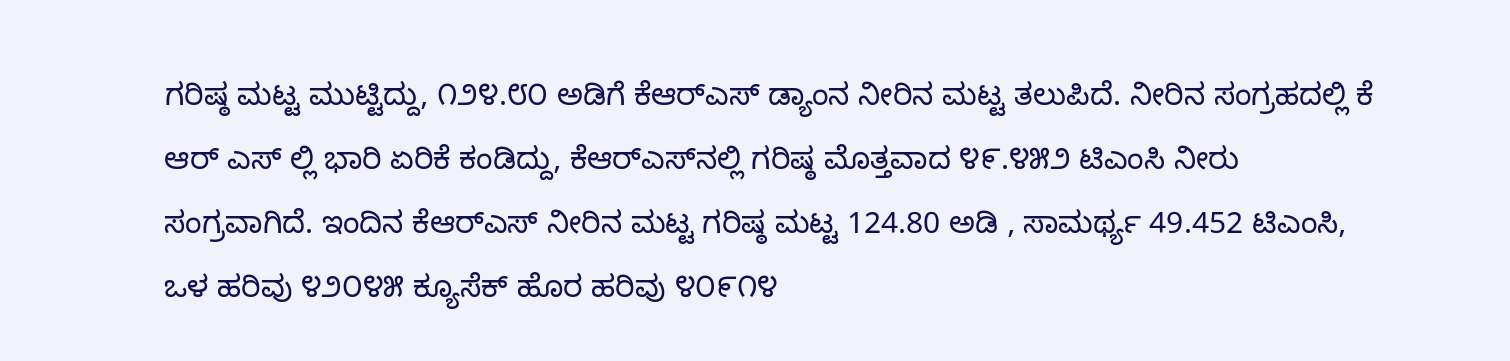ಗರಿಷ್ಠ ಮಟ್ಟ ಮುಟ್ಟಿದ್ದು, ೧೨೪.೮೦ ಅಡಿಗೆ ಕೆಆರ್‌ಎಸ್ ಡ್ಯಾಂನ ನೀರಿನ ಮಟ್ಟ ತಲುಪಿದೆ. ನೀರಿನ ಸಂಗ್ರಹದಲ್ಲಿ ಕೆ ಆರ್‌ ಎಸ್‌ ಲ್ಲಿ ಭಾರಿ ಏರಿಕೆ ಕಂಡಿದ್ದು, ಕೆಆರ್‌ಎಸ್‌ನಲ್ಲಿ ಗರಿಷ್ಠ ಮೊತ್ತವಾದ ೪೯.೪೫೨ ಟಿಎಂಸಿ ನೀರು ಸಂಗ್ರವಾಗಿದೆ. ಇಂದಿನ ಕೆಆರ್‌ಎಸ್ ನೀರಿನ ಮಟ್ಟ ಗರಿಷ್ಠ ಮಟ್ಟ 124.80 ಅಡಿ , ಸಾಮರ್ಥ್ಯ 49.452 ಟಿಎಂಸಿ, ಒಳ ಹರಿವು ೪೨೦೪೫ ಕ್ಯೂಸೆಕ್ ಹೊರ ಹರಿವು ೪೦೯೧೪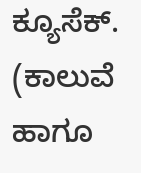ಕ್ಯೂಸೆಕ್. (ಕಾಲುವೆ ಹಾಗೂ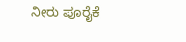ನೀರು ಪೂರೈಕೆ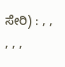ಸೇರಿ) : , , , , ,